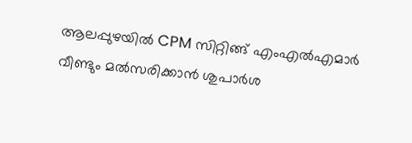ആലപ്പുഴയിൽ CPM സിറ്റിങ്ങ് എംഎൽഎമാർ വീണ്ടും മൽസരിക്കാൻ ശുപാർശ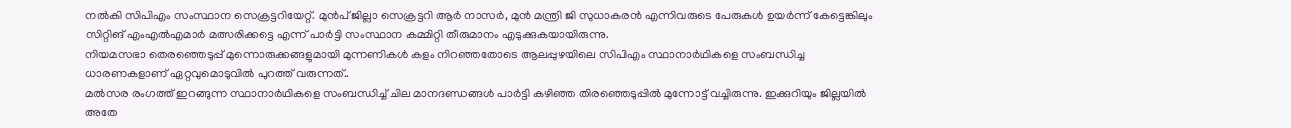നൽകി സിപിഎം സംസ്ഥാന സെക്രട്ടറിയേറ്റ്. മുൻപ് ജില്ലാ സെക്രട്ടറി ആർ നാസർ, മുൻ മന്ത്രി ജി സുധാകരൻ എന്നിവരുടെ പേരുകൾ ഉയർന്ന് കേട്ടെങ്കിലും സിറ്റിങ് എംഎൽഎമാർ മത്സരിക്കട്ടെ എന്ന് പാർട്ടി സംസ്ഥാന കമ്മിറ്റി തീരുമാനം എടുക്കുകയായിരുന്നു.
നിയമസഭാ തെരഞ്ഞെടുപ്പ് മുന്നൊരുക്കങ്ങളുമായി മുന്നണികൾ കളം നിറഞ്ഞതോടെ ആലപ്പുഴയിലെ സിപിഎം സ്ഥാനാർഥികളെ സംബന്ധിച്ച ധാരണകളാണ് ഏറ്റവുമൊടുവിൽ പുറത്ത് വരുന്നത്..
മൽസര രംഗത്ത് ഇറങ്ങുന്ന സ്ഥാനാർഥികളെ സംബന്ധിച്ച് ചില മാനദണ്ഡങ്ങൾ പാർട്ടി കഴിഞ്ഞ തിരഞ്ഞെടുപ്പിൽ മുന്നോട്ട് വച്ചിരുന്നു. ഇക്കുറിയും ജില്ലയിൽ അതേ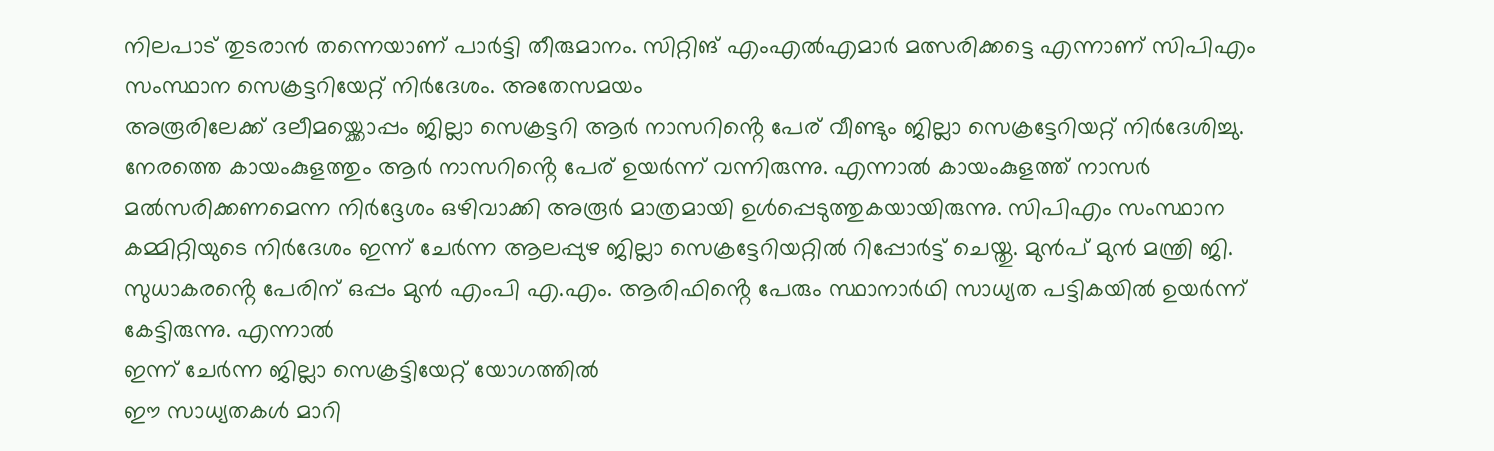നിലപാട് തുടരാൻ തന്നെയാണ് പാർട്ടി തീരുമാനം. സിറ്റിങ് എംഎൽഎമാർ മത്സരിക്കട്ടെ എന്നാണ് സിപിഎം സംസ്ഥാന സെക്രട്ടറിയേറ്റ് നിർദേശം. അതേസമയം
അരൂരിലേക്ക് ദലീമയ്ക്കൊപ്പം ജില്ലാ സെക്രട്ടറി ആർ നാസറിൻ്റെ പേര് വീണ്ടും ജില്ലാ സെക്രട്ടേറിയറ്റ് നിർദേശിച്ചു. നേരത്തെ കായംകുളത്തും ആർ നാസറിൻ്റെ പേര് ഉയർന്ന് വന്നിരുന്നു. എന്നാൽ കായംകുളത്ത് നാസർ മൽസരിക്കണമെന്ന നിർദ്ദേശം ഒഴിവാക്കി അരൂർ മാത്രമായി ഉൾപ്പെടുത്തുകയായിരുന്നു. സിപിഎം സംസ്ഥാന കമ്മിറ്റിയുടെ നിർദേശം ഇന്ന് ചേർന്ന ആലപ്പുഴ ജില്ലാ സെക്രട്ടേറിയറ്റിൽ റിപ്പോർട്ട് ചെയ്തു. മുൻപ് മുൻ മന്ത്രി ജി. സുധാകരൻ്റെ പേരിന് ഒപ്പം മുൻ എംപി എ.എം. ആരിഫിൻ്റെ പേരും സ്ഥാനാർഥി സാധ്യത പട്ടികയിൽ ഉയർന്ന് കേട്ടിരുന്നു. എന്നാൽ
ഇന്ന് ചേർന്ന ജില്ലാ സെക്രട്ടിയേറ്റ് യോഗത്തിൽ
ഈ സാധ്യതകൾ മാറി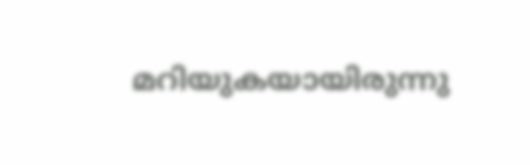മറിയുകയായിരുന്നു